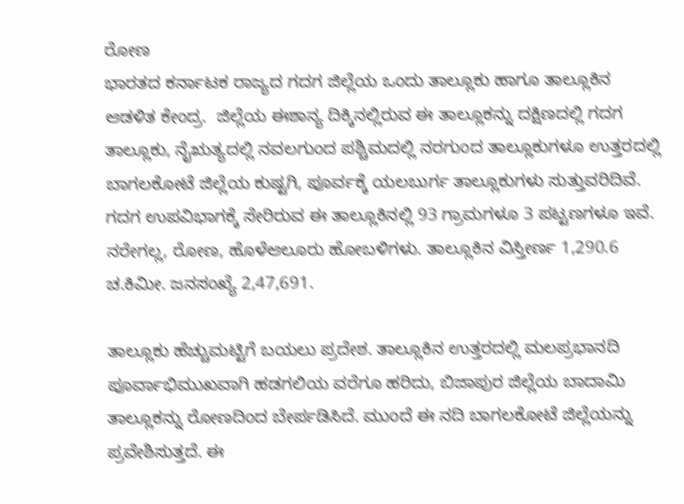ರೋಣ
ಭಾರತದ ಕರ್ನಾಟಕ ರಾಜ್ಯದ ಗದಗ ಜಿಲ್ಲೆಯ ಒಂದು ತಾಲ್ಲೂಕು ಹಾಗೂ ತಾಲ್ಲೂಕಿನ ಆಡಳಿತ ಕೇಂದ್ರ.  ಜಿಲ್ಲೆಯ ಈಶಾನ್ಯ ದಿಕ್ಕಿನಲ್ಲಿರುವ ಈ ತಾಲ್ಲೂಕನ್ನು ದಕ್ಷಿಣದಲ್ಲಿ ಗದಗ ತಾಲ್ಲೂಕು, ನೈಋತ್ಯದಲ್ಲಿ ನವಲಗುಂದ ಪಶ್ಚಿಮದಲ್ಲಿ ನರಗುಂದ ತಾಲ್ಲೂಕುಗಳೂ ಉತ್ತರದಲ್ಲಿ ಬಾಗಲಕೋಟೆ ಜಿಲ್ಲೆಯ ಕುಷ್ಟಗಿ, ಪೂರ್ವಕ್ಕೆ ಯಲಬುರ್ಗ ತಾಲ್ಲೂಕುಗಳು ಸುತ್ತುವರಿದಿವೆ.  ಗದಗ ಉಪವಿಭಾಗಕ್ಕೆ ಸೇರಿರುವ ಈ ತಾಲ್ಲೂಕಿನಲ್ಲಿ 93 ಗ್ರಾಮಗಳೂ 3 ಪಟ್ಟಣಗಳೂ ಇವೆ.  ನರೇಗಲ್ಲ, ರೋಣ, ಹೊಳೆಆಲೂರು ಹೋಬಳಿಗಳು. ತಾಲ್ಲೂಕಿನ ವಿಸ್ತೀರ್ಣ 1,290.6 ಚ.ಕಿಮೀ. ಜನಸಂಖ್ಯೆ 2,47,691.

ತಾಲ್ಲೂಕು ಹೆಚ್ಚುಮಟ್ಟಿಗೆ ಬಯಲು ಪ್ರದೇಶ. ತಾಲ್ಲೂಕಿನ ಉತ್ತರದಲ್ಲಿ ಮಲಪ್ರಭಾನದಿ ಪೂರ್ವಾಭಿಮುಖವಾಗಿ ಹಡಗಲಿಯ ವರೆಗೂ ಹರಿದು, ಬಿಜಾಪುರ ಜಿಲ್ಲೆಯ ಬಾದಾಮಿ ತಾಲ್ಲೂಕನ್ನು ರೋಣದಿಂದ ಬೇರ್ಪಡಿಸಿದೆ. ಮುಂದೆ ಈ ನದಿ ಬಾಗಲಕೋಟೆ ಜಿಲ್ಲೆಯನ್ನು ಪ್ರವೇಶಿಸುತ್ತದೆ. ಈ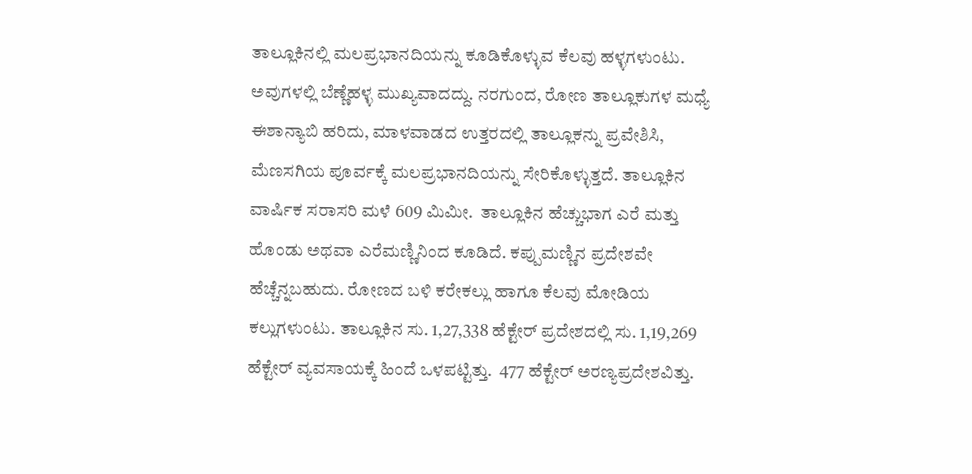ತಾಲ್ಲೂಕಿನಲ್ಲಿ ಮಲಪ್ರಭಾನದಿಯನ್ನು ಕೂಡಿಕೊಳ್ಳುವ ಕೆಲವು ಹಳ್ಳಗಳುಂಟು. ಅವುಗಳಲ್ಲಿ ಬೆಣ್ಣೆಹಳ್ಳ ಮುಖ್ಯವಾದದ್ದು. ನರಗುಂದ, ರೋಣ ತಾಲ್ಲೂಕುಗಳ ಮಧ್ಯೆ ಈಶಾನ್ಯಾಬಿ ಹರಿದು, ಮಾಳವಾಡದ ಉತ್ತರದಲ್ಲಿ ತಾಲ್ಲೂಕನ್ನು ಪ್ರವೇಶಿಸಿ, ಮೆಣಸಗಿಯ ಪೂರ್ವಕ್ಕೆ ಮಲಪ್ರಭಾನದಿಯನ್ನು ಸೇರಿಕೊಳ್ಳುತ್ತದೆ. ತಾಲ್ಲೂಕಿನ ವಾರ್ಷಿಕ ಸರಾಸರಿ ಮಳೆ 609 ಮಿಮೀ.  ತಾಲ್ಲೂಕಿನ ಹೆಚ್ಚುಭಾಗ ಎರೆ ಮತ್ತು ಹೊಂಡು ಅಥವಾ ಎರೆಮಣ್ಣಿನಿಂದ ಕೂಡಿದೆ. ಕಪ್ಪುಮಣ್ಣಿನ ಪ್ರದೇಶವೇ ಹೆಚ್ಚೆನ್ನಬಹುದು. ರೋಣದ ಬಳಿ ಕರೇಕಲ್ಲು ಹಾಗೂ ಕೆಲವು ಮೋಡಿಯ ಕಲ್ಲುಗಳುಂಟು. ತಾಲ್ಲೂಕಿನ ಸು. 1,27,338 ಹೆಕ್ಟೇರ್ ಪ್ರದೇಶದಲ್ಲಿ ಸು. 1,19,269 ಹೆಕ್ಟೇರ್ ವ್ಯವಸಾಯಕ್ಕೆ ಹಿಂದೆ ಒಳಪಟ್ಟಿತ್ತು.  477 ಹೆಕ್ಟೇರ್ ಅರಣ್ಯಪ್ರದೇಶವಿತ್ತು.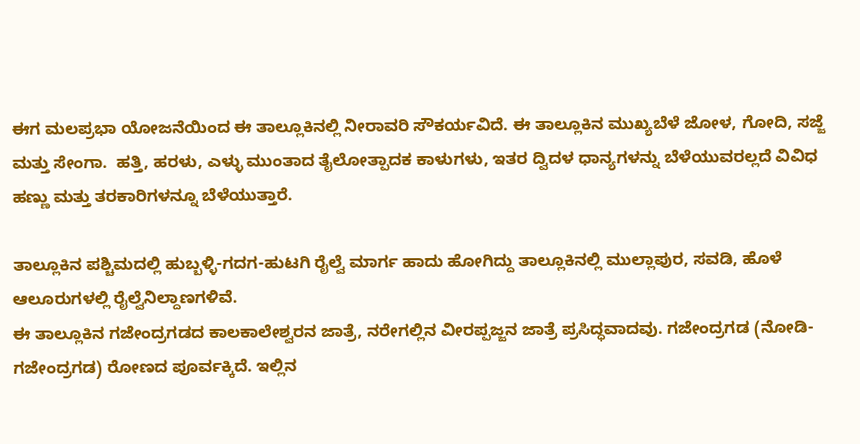ಈಗ ಮಲಪ್ರಭಾ ಯೋಜನೆಯಿಂದ ಈ ತಾಲ್ಲೂಕಿನಲ್ಲಿ ನೀರಾವರಿ ಸೌಕರ್ಯವಿದೆ. ಈ ತಾಲ್ಲೂಕಿನ ಮುಖ್ಯಬೆಳೆ ಜೋಳ, ಗೋದಿ, ಸಜ್ಜೆ ಮತ್ತು ಸೇಂಗಾ.  ಹತ್ತಿ, ಹರಳು, ಎಳ್ಳು ಮುಂತಾದ ತೈಲೋತ್ಪಾದಕ ಕಾಳುಗಳು, ಇತರ ದ್ವಿದಳ ಧಾನ್ಯಗಳನ್ನು ಬೆಳೆಯುವರಲ್ಲದೆ ವಿವಿಧ ಹಣ್ಣು ಮತ್ತು ತರಕಾರಿಗಳನ್ನೂ ಬೆಳೆಯುತ್ತಾರೆ.

ತಾಲ್ಲೂಕಿನ ಪಶ್ಚಿಮದಲ್ಲಿ ಹುಬ್ಬಳ್ಳಿ-ಗದಗ-ಹುಟಗಿ ರೈಲ್ವೆ ಮಾರ್ಗ ಹಾದು ಹೋಗಿದ್ದು ತಾಲ್ಲೂಕಿನಲ್ಲಿ ಮುಲ್ಲಾಪುರ, ಸವಡಿ, ಹೊಳೆ ಆಲೂರುಗಳಲ್ಲಿ ರೈಲ್ವೆನಿಲ್ದಾಣಗಳಿವೆ.
ಈ ತಾಲ್ಲೂಕಿನ ಗಜೇಂದ್ರಗಡದ ಕಾಲಕಾಲೇಶ್ವರನ ಜಾತ್ರೆ, ನರೇಗಲ್ಲಿನ ವೀರಪ್ಪಜ್ಜನ ಜಾತ್ರೆ ಪ್ರಸಿದ್ಧವಾದವು. ಗಜೇಂದ್ರಗಡ (ನೋಡಿ- ಗಜೇಂದ್ರಗಡ) ರೋಣದ ಪೂರ್ವಕ್ಕಿದೆ. ಇಲ್ಲಿನ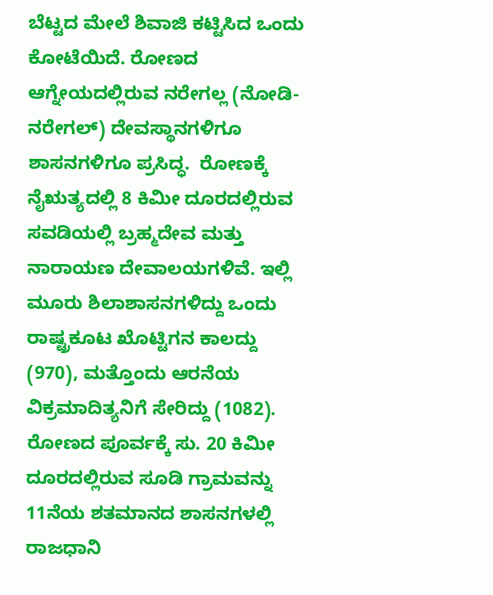ಬೆಟ್ಟದ ಮೇಲೆ ಶಿವಾಜಿ ಕಟ್ಟಿಸಿದ ಒಂದು ಕೋಟೆಯಿದೆ. ರೋಣದ ಆಗ್ನೇಯದಲ್ಲಿರುವ ನರೇಗಲ್ಲ (ನೋಡಿ- ನರೇಗಲ್) ದೇವಸ್ಥಾನಗಳಿಗೂ ಶಾಸನಗಳಿಗೂ ಪ್ರಸಿದ್ಧ.  ರೋಣಕ್ಕೆ ನೈಋತ್ಯದಲ್ಲಿ 8 ಕಿಮೀ ದೂರದಲ್ಲಿರುವ ಸವಡಿಯಲ್ಲಿ ಬ್ರಹ್ಮದೇವ ಮತ್ತು ನಾರಾಯಣ ದೇವಾಲಯಗಳಿವೆ. ಇಲ್ಲಿ ಮೂರು ಶಿಲಾಶಾಸನಗಳಿದ್ದು ಒಂದು ರಾಷ್ಟ್ರಕೂಟ ಖೊಟ್ಟಿಗನ ಕಾಲದ್ದು (970), ಮತ್ತೊಂದು ಆರನೆಯ ವಿಕ್ರಮಾದಿತ್ಯನಿಗೆ ಸೇರಿದ್ದು (1082). ರೋಣದ ಪೂರ್ವಕ್ಕೆ ಸು. 20 ಕಿಮೀ ದೂರದಲ್ಲಿರುವ ಸೂಡಿ ಗ್ರಾಮವನ್ನು 11ನೆಯ ಶತಮಾನದ ಶಾಸನಗಳಲ್ಲಿ ರಾಜಧಾನಿ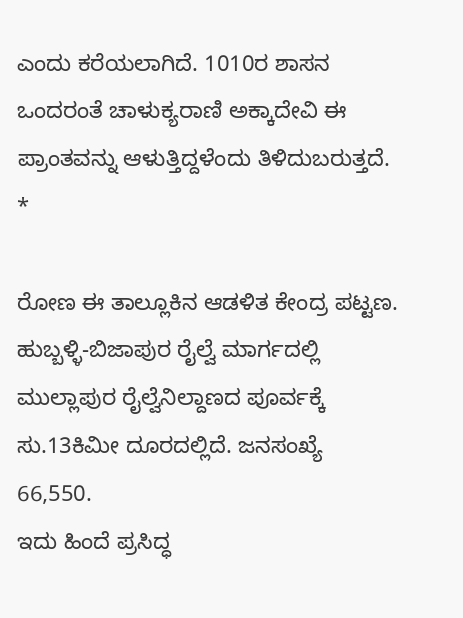ಎಂದು ಕರೆಯಲಾಗಿದೆ. 1010ರ ಶಾಸನ ಒಂದರಂತೆ ಚಾಳುಕ್ಯರಾಣಿ ಅಕ್ಕಾದೇವಿ ಈ ಪ್ರಾಂತವನ್ನು ಆಳುತ್ತಿದ್ದಳೆಂದು ತಿಳಿದುಬರುತ್ತದೆ.    *

ರೋಣ ಈ ತಾಲ್ಲೂಕಿನ ಆಡಳಿತ ಕೇಂದ್ರ ಪಟ್ಟಣ. ಹುಬ್ಬಳ್ಳಿ-ಬಿಜಾಪುರ ರೈಲ್ವೆ ಮಾರ್ಗದಲ್ಲಿ ಮುಲ್ಲಾಪುರ ರೈಲ್ವೆನಿಲ್ದಾಣದ ಪೂರ್ವಕ್ಕೆ ಸು.13ಕಿಮೀ ದೂರದಲ್ಲಿದೆ. ಜನಸಂಖ್ಯೆ 66,550.
ಇದು ಹಿಂದೆ ಪ್ರಸಿದ್ಧ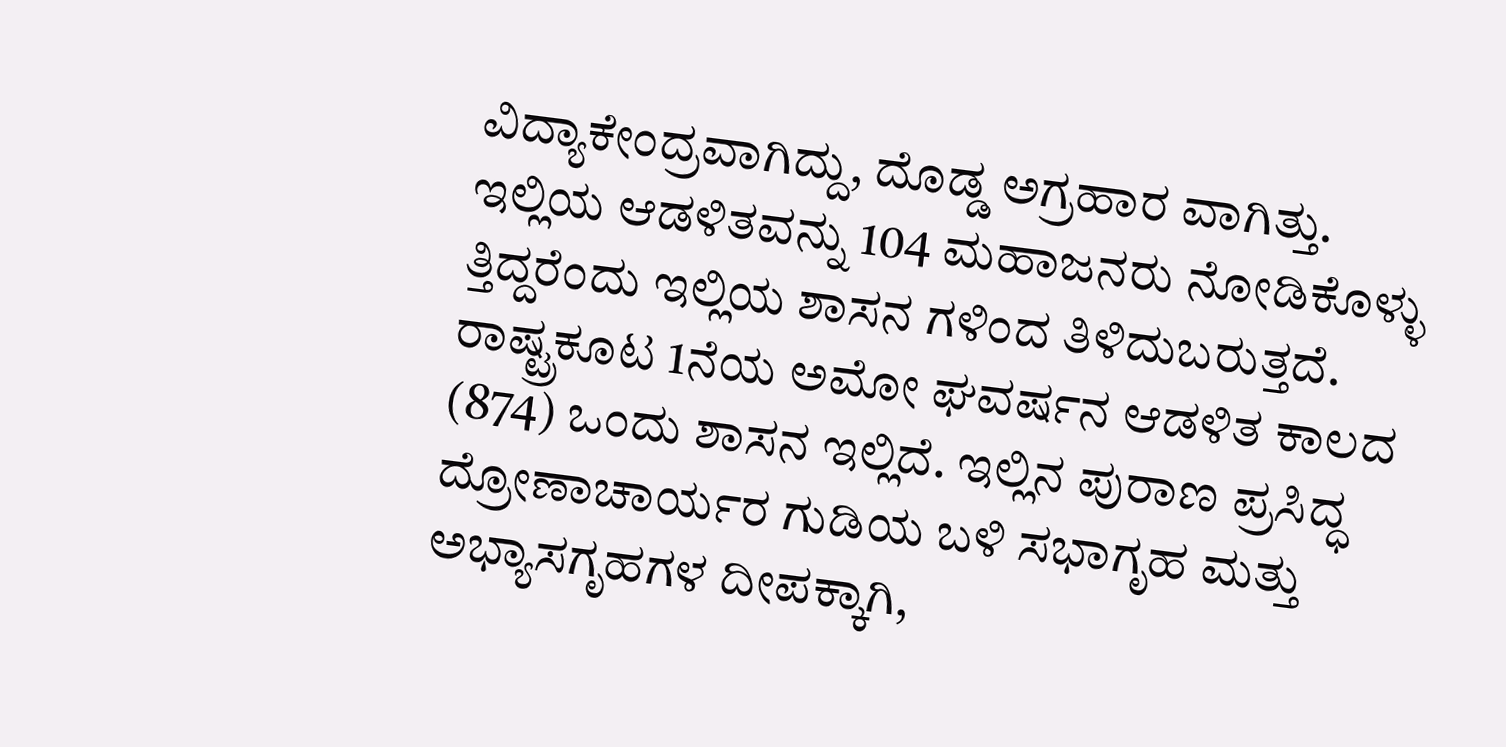ವಿದ್ಯಾಕೇಂದ್ರವಾಗಿದ್ದು, ದೊಡ್ಡ ಅಗ್ರಹಾರ ವಾಗಿತ್ತು. ಇಲ್ಲಿಯ ಆಡಳಿತವನ್ನು 104 ಮಹಾಜನರು ನೋಡಿಕೊಳ್ಳು ತ್ತಿದ್ದರೆಂದು ಇಲ್ಲಿಯ ಶಾಸನ ಗಳಿಂದ ತಿಳಿದುಬರುತ್ತದೆ. ರಾಷ್ಟ್ರಕೂಟ 1ನೆಯ ಅಮೋ ಘವರ್ಷನ ಆಡಳಿತ ಕಾಲದ (874) ಒಂದು ಶಾಸನ ಇಲ್ಲಿದೆ. ಇಲ್ಲಿನ ಪುರಾಣ ಪ್ರಸಿದ್ಧ ದ್ರೋಣಾಚಾರ್ಯರ ಗುಡಿಯ ಬಳಿ ಸಭಾಗೃಹ ಮತ್ತು ಅಭ್ಯಾಸಗೃಹಗಳ ದೀಪಕ್ಕಾಗಿ,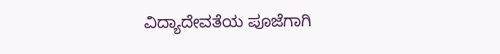ವಿದ್ಯಾದೇವತೆಯ ಪೂಜೆಗಾಗಿ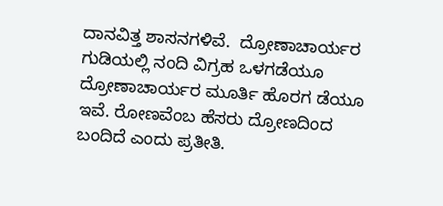ದಾನವಿತ್ತ ಶಾಸನಗಳಿವೆ.  ದ್ರೋಣಾಚಾರ್ಯರ ಗುಡಿಯಲ್ಲಿ ನಂದಿ ವಿಗ್ರಹ ಒಳಗಡೆಯೂ ದ್ರೋಣಾಚಾರ್ಯರ ಮೂರ್ತಿ ಹೊರಗ ಡೆಯೂ ಇವೆ. ರೋಣವೆಂಬ ಹೆಸರು ದ್ರೋಣದಿಂದ ಬಂದಿದೆ ಎಂದು ಪ್ರತೀತಿ.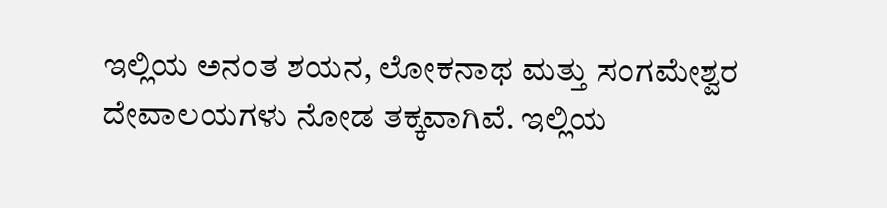ಇಲ್ಲಿಯ ಅನಂತ ಶಯನ, ಲೋಕನಾಥ ಮತ್ತು ಸಂಗಮೇಶ್ವರ ದೇವಾಲಯಗಳು ನೋಡ ತಕ್ಕವಾಗಿವೆ. ಇಲ್ಲಿಯ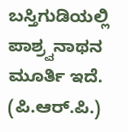ಬಸ್ತಿಗುಡಿಯಲ್ಲಿ ಪಾಶ್ರ್ವನಾಥನ ಮೂರ್ತಿ ಇದೆ.
(ಪಿ.ಆರ್.ಪಿ.)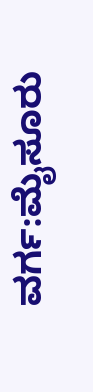ವರ್ಗ:ಮೈಸೂರು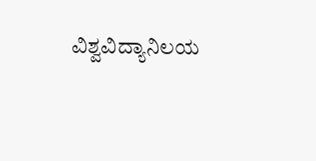ವಿಶ್ವವಿದ್ಯಾನಿಲಯ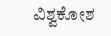ವಿಶ್ವಕೋಶ